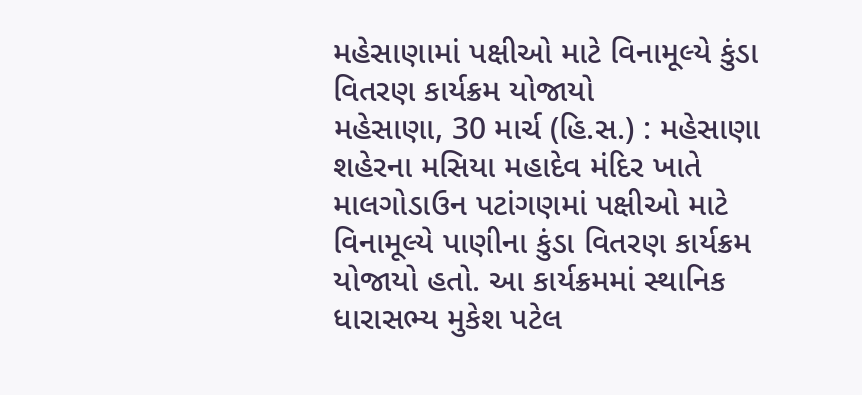મહેસાણામાં પક્ષીઓ માટે વિનામૂલ્યે કુંડા વિતરણ કાર્યક્રમ યોજાયો
મહેસાણા, 30 માર્ચ (હિ.સ.) : મહેસાણા શહેરના મસિયા મહાદેવ મંદિર ખાતે માલગોડાઉન પટાંગણમાં પક્ષીઓ માટે વિનામૂલ્યે પાણીના કુંડા વિતરણ કાર્યક્રમ યોજાયો હતો. આ કાર્યક્રમમાં સ્થાનિક ધારાસભ્ય મુકેશ પટેલ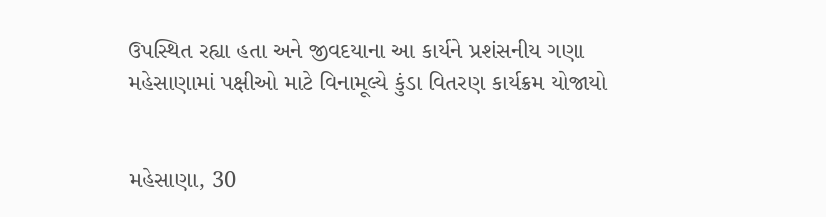ઉપસ્થિત રહ્યા હતા અને જીવદયાના આ કાર્યને પ્રશંસનીય ગણા
મહેસાણામાં પક્ષીઓ માટે વિનામૂલ્યે કુંડા વિતરણ કાર્યક્રમ યોજાયો


મહેસાણા, 30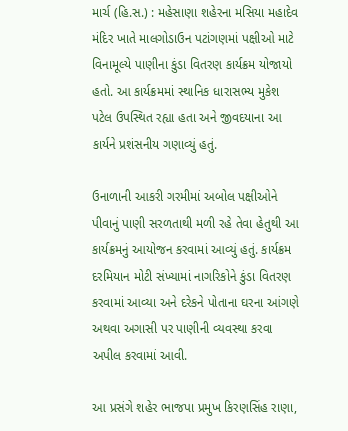માર્ચ (હિ.સ.) : મહેસાણા શહેરના મસિયા મહાદેવ મંદિર ખાતે માલગોડાઉન પટાંગણમાં પક્ષીઓ માટે વિનામૂલ્યે પાણીના કુંડા વિતરણ કાર્યક્રમ યોજાયો હતો. આ કાર્યક્રમમાં સ્થાનિક ધારાસભ્ય મુકેશ પટેલ ઉપસ્થિત રહ્યા હતા અને જીવદયાના આ કાર્યને પ્રશંસનીય ગણાવ્યું હતું.

ઉનાળાની આકરી ગરમીમાં અબોલ પક્ષીઓને પીવાનું પાણી સરળતાથી મળી રહે તેવા હેતુથી આ કાર્યક્રમનું આયોજન કરવામાં આવ્યું હતું. કાર્યક્રમ દરમિયાન મોટી સંખ્યામાં નાગરિકોને કુંડા વિતરણ કરવામાં આવ્યા અને દરેકને પોતાના ઘરના આંગણે અથવા અગાસી પર પાણીની વ્યવસ્થા કરવા અપીલ કરવામાં આવી.

આ પ્રસંગે શહેર ભાજપા પ્રમુખ કિરણસિંહ રાણા,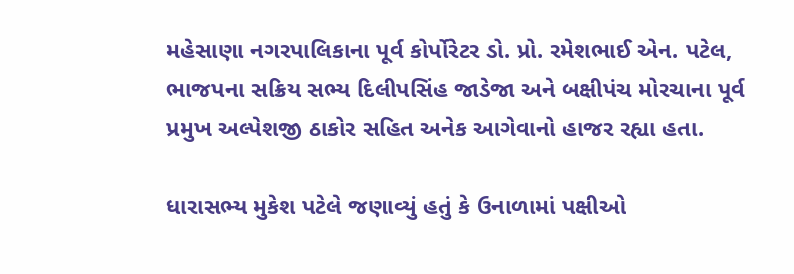મહેસાણા નગરપાલિકાના પૂર્વ કોર્પોરેટર ડો. પ્રો. રમેશભાઈ એન. પટેલ, ભાજપના સક્રિય સભ્ય દિલીપસિંહ જાડેજા અને બક્ષીપંચ મોરચાના પૂર્વ પ્રમુખ અલ્પેશજી ઠાકોર સહિત અનેક આગેવાનો હાજર રહ્યા હતા.

ધારાસભ્ય મુકેશ પટેલે જણાવ્યું હતું કે ઉનાળામાં પક્ષીઓ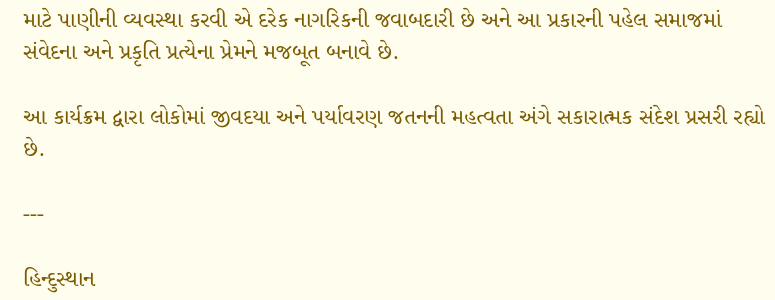માટે પાણીની વ્યવસ્થા કરવી એ દરેક નાગરિકની જવાબદારી છે અને આ પ્રકારની પહેલ સમાજમાં સંવેદના અને પ્રકૃતિ પ્રત્યેના પ્રેમને મજબૂત બનાવે છે.

આ કાર્યક્રમ દ્વારા લોકોમાં જીવદયા અને પર્યાવરણ જતનની મહત્વતા અંગે સકારાત્મક સંદેશ પ્રસરી રહ્યો છે.

---

હિન્દુસ્થાન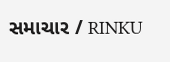સમાચાર / RINKU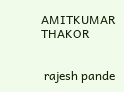AMITKUMAR THAKOR


 rajesh pande